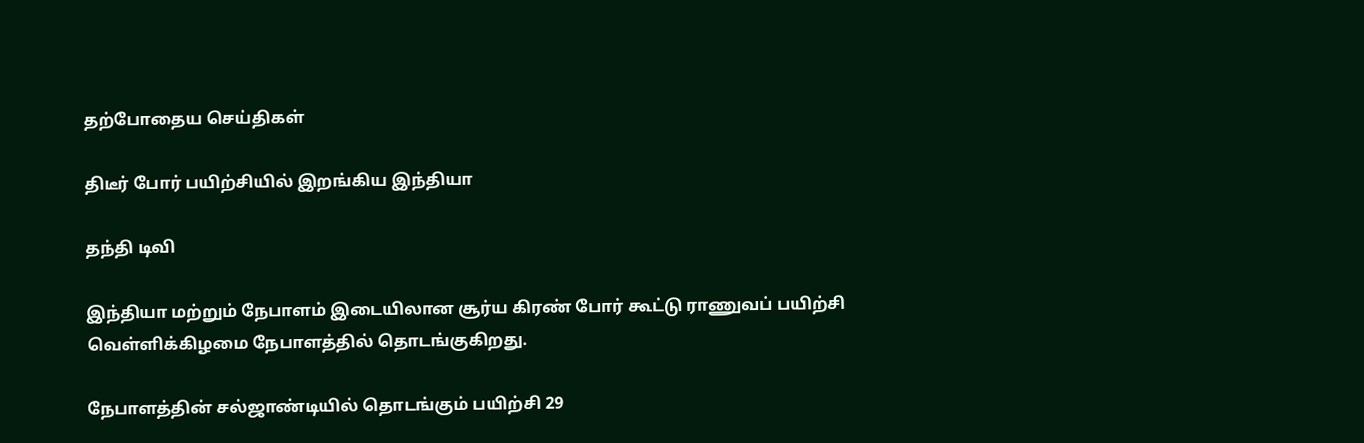தற்போதைய செய்திகள்

திடீர் போர் பயிற்சியில் இறங்கிய இந்தியா

தந்தி டிவி

இந்தியா மற்றும் நேபாளம் இடையிலான சூர்ய கிரண் போர் கூட்டு ராணுவப் பயிற்சி வெள்ளிக்கிழமை நேபாளத்தில் தொடங்குகிறது.

நேபாளத்தின் சல்ஜாண்டியில் தொடங்கும் பயிற்சி 29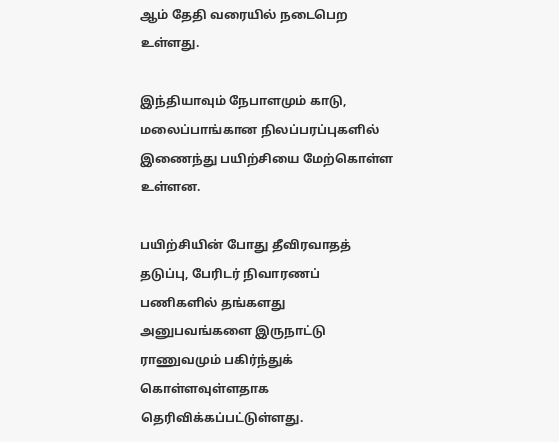ஆம் தேதி வரையில் நடைபெற உள்ளது.

இந்தியாவும் நேபாளமும் காடு, மலைப்பாங்கான நிலப்பரப்புகளில் இணைந்து பயிற்சியை மேற்கொள்ள உள்ளன.

பயிற்சியின் போது தீவிரவாதத் தடுப்பு, பேரிடர் நிவாரணப் பணிகளில் தங்களது அனுபவங்களை இருநாட்டு ராணுவமும் பகிர்ந்துக் கொள்ளவுள்ளதாக தெரிவிக்கப்பட்டுள்ளது.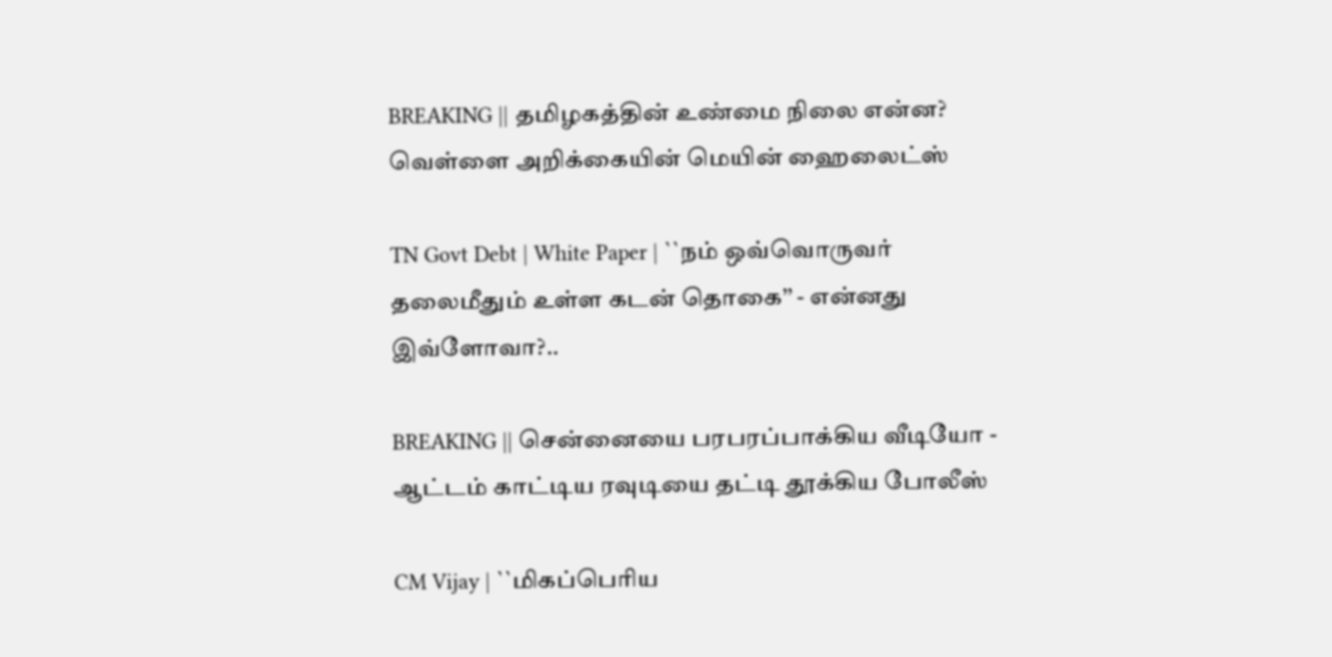BREAKING || தமிழகத்தின் உண்மை நிலை என்ன? வெள்ளை அறிக்கையின் மெயின் ஹைலைட்ஸ்

TN Govt Debt | White Paper | ``நம் ஒவ்வொருவர் தலைமீதும் உள்ள கடன் தொகை’’ - என்னது இவ்ளோவா?..

BREAKING || சென்னையை பரபரப்பாக்கிய வீடியோ - ஆட்டம் காட்டிய ரவுடியை தட்டி தூக்கிய போலீஸ்

CM Vijay | ``மிகப்பெரிய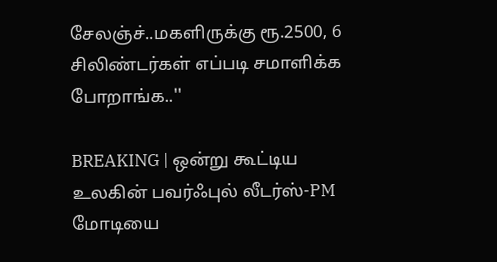சேலஞ்ச்..மகளிருக்கு ரூ.2500, 6 சிலிண்டர்கள் எப்படி சமாளிக்க போறாங்க..''

BREAKING | ஒன்று கூட்டிய உலகின் பவர்ஃபுல் லீடர்ஸ்-PM மோடியை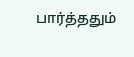பார்த்ததும்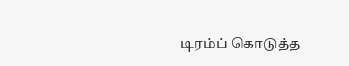டிரம்ப் கொடுத்த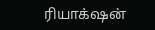ரியாக்‌ஷன்